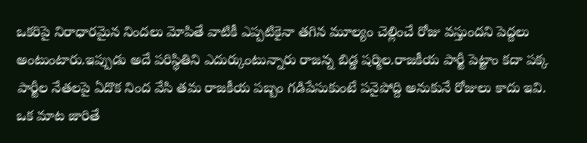ఒకరిపై నిరాధారమైన నిందలు మోపితే వాటికీ ఎప్పటికైనా తగిన మూల్యం చెల్లించే రోజు వస్తుందని పెద్దలు అంటుంటారు.ఇప్పుడు అదే పరిస్థితిని ఎదుర్కుంటున్నారు రాజన్న బిడ్డ షర్మిల.రాజకీయ పార్టీ పెట్టాం కదా పక్క పార్టీల నేతలపై ఏదొక నింద వేసి తమ రాజకీయ పబ్బం గడిపేసుకుంటే పనైపోద్ది అనుకునే రోజులు కాదు ఇవి.
ఒక మాట జారితే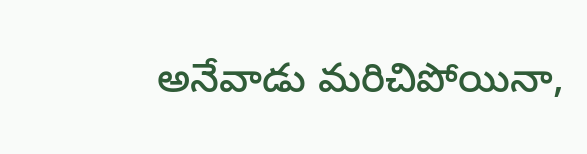అనేవాడు మరిచిపోయినా,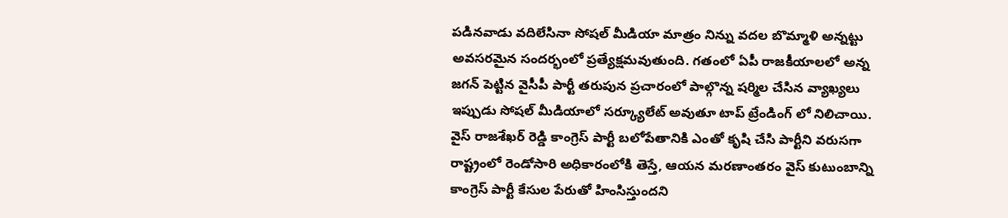పడినవాడు వదిలేసినా సోషల్ మీడియా మాత్రం నిన్ను వదల బొమ్మాళి అన్నట్టు అవసరమైన సందర్భంలో ప్రత్యేక్షమవుతుంది. గతంలో ఏపీ రాజకీయాలలో అన్న జగన్ పెట్టిన వైసీపీ పార్టీ తరుపున ప్రచారంలో పాల్గొన్న షర్మిల చేసిన వ్యాఖ్యలు ఇప్పుడు సోషల్ మీడియాలో సర్క్యూలేట్ అవుతూ టాప్ ట్రేండింగ్ లో నిలిచాయి.
వైస్ రాజశేఖర్ రెడ్డి కాంగ్రెస్ పార్టీ బలోపేతానికి ఎంతో కృషి చేసి పార్టీని వరుసగా రాష్ట్రంలో రెండోసారి అధికారంలోకి తెస్తే, ఆయన మరణాంతరం వైస్ కుటుంబాన్ని కాంగ్రెస్ పార్టీ కేసుల పేరుతో హింసిస్తుందని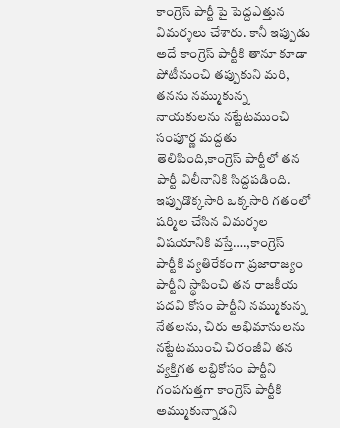కాంగ్రెస్ పార్టీ పై పెద్దఎత్తున విమర్శలు చేశారు. కానీ ఇప్పుడు అదే కాంగ్రెస్ పార్టీకి తానూ కూడా పోటీనుంచి తప్పుకుని మరి, తనను నమ్ముకున్న నాయకులను నట్టేటముంచి సంపూర్ణ మద్దతు తెలిపింది,కాంగ్రెస్ పార్టీలో తన పార్టీ విలీనానికి సిద్దపడింది.
ఇప్పుడొక్కసారి ఒక్కసారి గతంలో షర్మిల చేసిన విమర్శల విషయానికి వస్తే….,కాంగ్రెస్ పార్టీకి వ్యతిరేకంగా ప్రజారాజ్యం పార్టీని స్థాపించి తన రాజకీయ పదవి కోసం పార్టీని నమ్ముకున్న నేతలను, చిరు అభిమానులను నట్టేటముంచి చిరంజీవి తన వ్యక్తిగత లబ్దికోసం పార్టీని గంపగుత్తగా కాంగ్రెస్ పార్టీకి అమ్ముకున్నాడని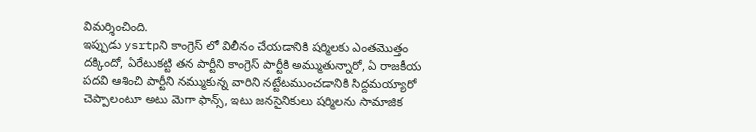విమర్శించింది.
ఇప్పుడు ysrtpని కాంగ్రెస్ లో విలీనం చేయడానికి షర్మిలకు ఎంతమొత్తం దక్కిందో, ఏరేటుకట్టి తన పార్టీని కాంగ్రెస్ పార్టీకి అమ్ముతున్నారో, ఏ రాజకీయ పదవి ఆశించి పార్టీని నమ్ముకున్న వారిని నట్టేటముంచడానికి సిద్దమయ్యారో చెప్పాలంటూ అటు మెగా ఫాన్స్, ఇటు జనసైనికులు షర్మిలను సామాజిక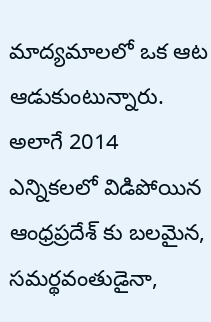మాద్యమాలలో ఒక ఆట ఆడుకుంటున్నారు.
అలాగే 2014 ఎన్నికలలో విడిపోయిన ఆంధ్రప్రదేశ్ కు బలమైన, సమర్థవంతుడైనా,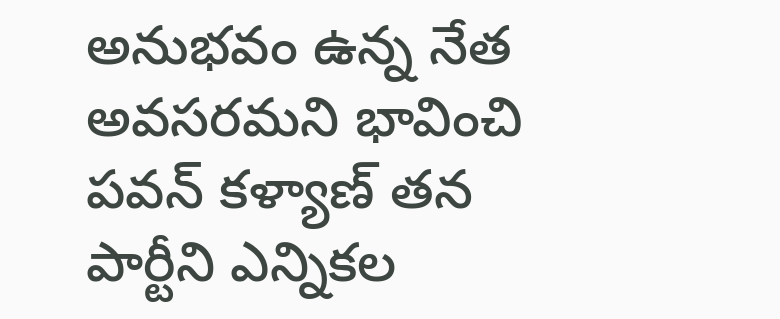అనుభవం ఉన్న నేత అవసరమని భావించి పవన్ కళ్యాణ్ తన పార్టీని ఎన్నికల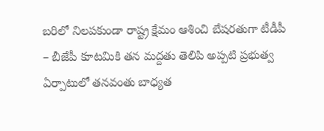బరిలో నిలపకుండా రాష్ట్ర క్షేమం ఆశించి బేషరతుగా టీడీపీ – బీజేపీ కూటమికి తన మద్దతు తెలిపి అప్పటి ప్రభుత్వ ఏర్పాటులో తనవంతు బాధ్యత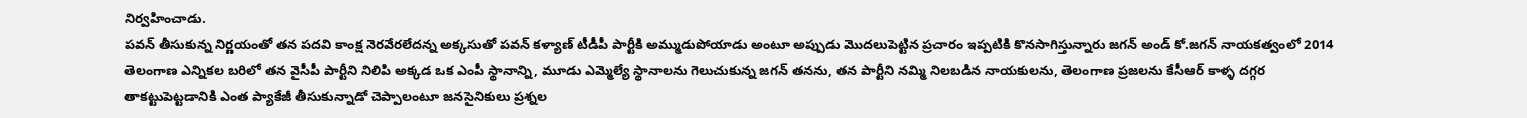నిర్వహించాడు.
పవన్ తీసుకున్న నిర్ణయంతో తన పదవి కాంక్ష నెరవేరలేదన్న అక్కసుతో పవన్ కళ్యాణ్ టీడీపీ పార్టీకి అమ్ముడుపోయాడు అంటూ అప్పుడు మొదలుపెట్టిన ప్రచారం ఇప్పటికి కొనసాగిస్తున్నారు జగన్ అండ్ కో.జగన్ నాయకత్వంలో 2014 తెలంగాణ ఎన్నికల బరిలో తన వైసీపీ పార్టీని నిలిపి అక్కడ ఒక ఎంపీ స్థానాన్ని, మూడు ఎమ్మెల్యే స్థానాలను గెలుచుకున్న జగన్ తనను, తన పార్టీని నమ్మి నిలబడిన నాయకులను, తెలంగాణ ప్రజలను కేసీఆర్ కాళ్ళ దగ్గర తాకట్టుపెట్టడానికి ఎంత ప్యాకేజీ తీసుకున్నాడో చెప్పాలంటూ జనసైనికులు ప్రశ్నల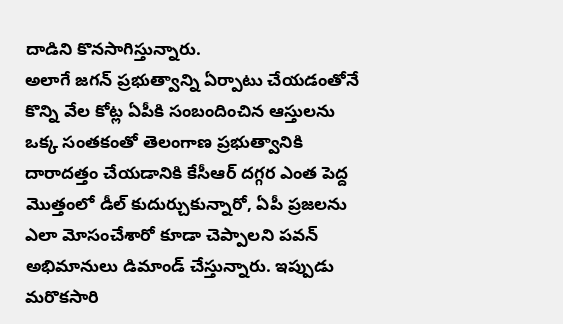దాడిని కొనసాగిస్తున్నారు.
అలాగే జగన్ ప్రభుత్వాన్ని ఏర్పాటు చేయడంతోనే కొన్ని వేల కోట్ల ఏపీకి సంబందించిన ఆస్తులను ఒక్క సంతకంతో తెలంగాణ ప్రభుత్వానికి దారాదత్తం చేయడానికి కేసీఆర్ దగ్గర ఎంత పెద్ద మొత్తంలో డీల్ కుదుర్చుకున్నారో, ఏపీ ప్రజలను ఎలా మోసంచేశారో కూడా చెప్పాలని పవన్ అభిమానులు డిమాండ్ చేస్తున్నారు. ఇప్పుడు మరొకసారి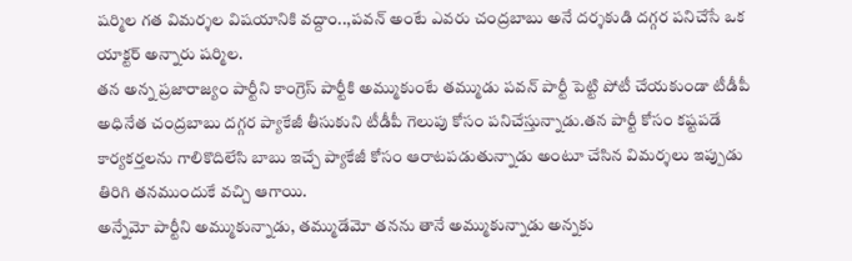షర్మిల గత విమర్శల విషయానికి వద్దాం..,పవన్ అంటే ఎవరు చంద్రబాబు అనే దర్శకుడి దగ్గర పనిచేసే ఒక యాక్టర్ అన్నారు షర్మిల.
తన అన్న ప్రజారాజ్యం పార్టీని కాంగ్రెస్ పార్టీకి అమ్ముకుంటే తమ్ముడు పవన్ పార్టీ పెట్టి పోటీ చేయకుండా టీడీపీ అధినేత చంద్రబాబు దగ్గర ప్యాకేజీ తీసుకుని టీడీపీ గెలుపు కోసం పనిచేస్తున్నాడు.తన పార్టీ కోసం కష్టపడే కార్యకర్తలను గాలికొదిలేసి బాబు ఇచ్చే ప్యాకేజీ కోసం ఆరాటపడుతున్నాడు అంటూ చేసిన విమర్శలు ఇప్పుడు తిరిగి తనముందుకే వచ్చి ఆగాయి.
అన్నేమో పార్టీని అమ్ముకున్నాడు, తమ్ముడేమో తనను తానే అమ్ముకున్నాడు అన్నకు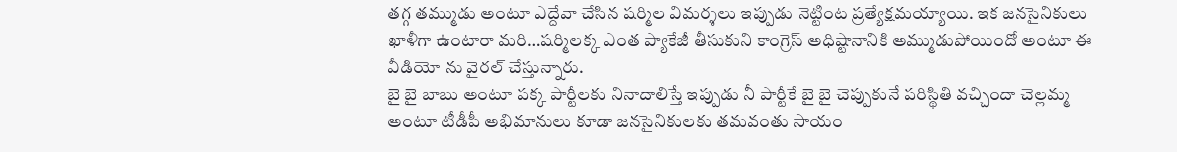తగ్గ తమ్ముడు అంటూ ఎద్దేవా చేసిన షర్మిల విమర్శలు ఇప్పుడు నెట్టింట ప్రత్యేక్షమయ్యాయి. ఇక జనసైనికులు ఖాళీగా ఉంటారా మరి…షర్మిలక్క ఎంత ప్యాకేజీ తీసుకుని కాంగ్రెస్ అధిష్టానానికి అమ్ముడుపోయిందో అంటూ ఈ వీడియో ను వైరల్ చేస్తున్నారు.
బై బై బాబు అంటూ పక్క పార్టీలకు నినాదాలిస్తే ఇప్పుడు నీ పార్టీకే బై బై చెప్పుకునే పరిస్థితి వచ్చిందా చెల్లమ్మ అంటూ టీడీపీ అభిమానులు కూడా జనసైనికులకు తమవంతు సాయం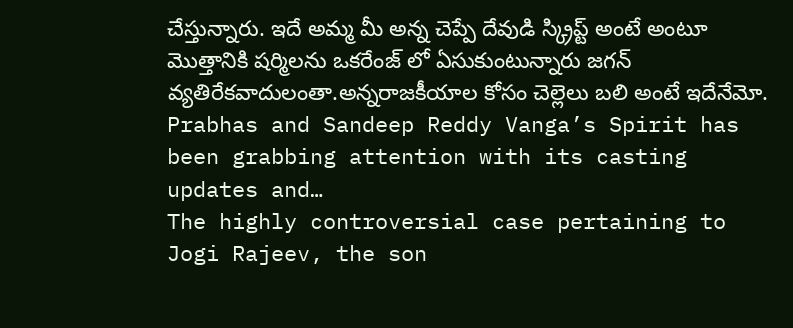చేస్తున్నారు. ఇదే అమ్మ మీ అన్న చెప్పే దేవుడి స్క్రిప్ట్ అంటే అంటూ మొత్తానికి షర్మిలను ఒకరేంజ్ లో ఏసుకుంటున్నారు జగన్ వ్యతిరేకవాదులంతా.అన్నరాజకీయాల కోసం చెల్లెలు బలి అంటే ఇదేనేమో.
Prabhas and Sandeep Reddy Vanga’s Spirit has been grabbing attention with its casting updates and…
The highly controversial case pertaining to Jogi Rajeev, the son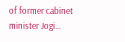of former cabinet minister Jogi…